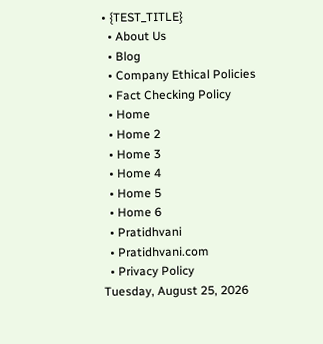• {TEST_TITLE}
  • About Us
  • Blog
  • Company Ethical Policies
  • Fact Checking Policy
  • Home
  • Home 2
  • Home 3
  • Home 4
  • Home 5
  • Home 6
  • Pratidhvani
  • Pratidhvani.com
  • Privacy Policy
Tuesday, August 25, 2026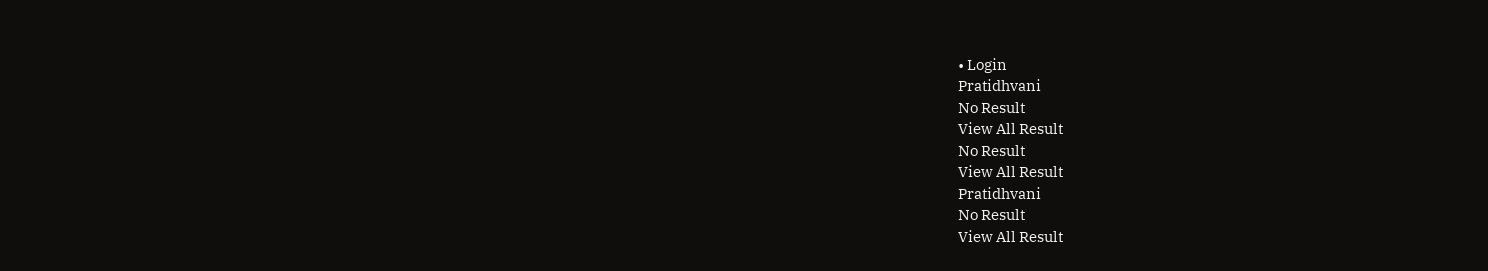• Login
Pratidhvani
No Result
View All Result
No Result
View All Result
Pratidhvani
No Result
View All Result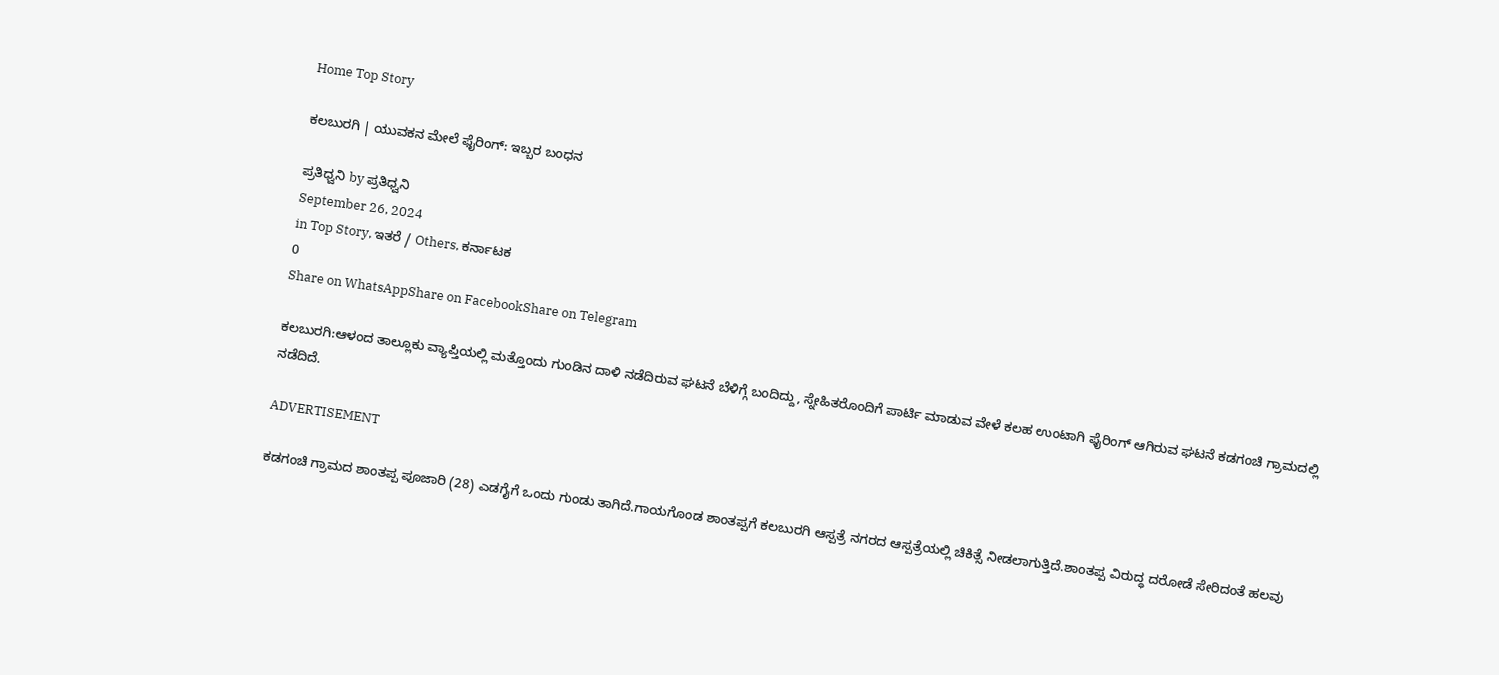Home Top Story

ಕಲಬುರಗಿ | ಯುವಕನ ಮೇಲೆ ಫೈರಿಂಗ್: ಇಬ್ಬರ ಬಂಧನ

ಪ್ರತಿಧ್ವನಿ by ಪ್ರತಿಧ್ವನಿ
September 26, 2024
in Top Story, ಇತರೆ / Others, ಕರ್ನಾಟಕ
0
Share on WhatsAppShare on FacebookShare on Telegram

ಕಲಬುರಗಿ:ಆಳಂದ ತಾಲ್ಲೂಕು ವ್ಯಾಪ್ತಿಯಲ್ಲಿ ಮತ್ತೊಂದು ಗುಂಡಿನ ದಾಳಿ ನಡೆದಿರುವ ಘಟನೆ ಬೆಳಿಗ್ಗೆ ಬಂದಿದ್ದು, ಸ್ನೇಹಿತರೊಂದಿಗೆ ಪಾರ್ಟಿ ಮಾಡುವ ವೇಳೆ ಕಲಹ ಉಂಟಾಗಿ ಫೈರಿಂಗ್ ಆಗಿರುವ ಘಟನೆ ಕಡಗಂಚಿ ಗ್ರಾಮದಲ್ಲಿ ನಡೆದಿದೆ.

ADVERTISEMENT

ಕಡಗಂಚಿ ಗ್ರಾಮದ ಶಾಂತಪ್ಪ ಪೂಜಾರಿ (28) ಎಡಗೈಗೆ ಒಂದು ಗುಂಡು ತಾಗಿದೆ.ಗಾಯಗೊಂಡ ಶಾಂತಪ್ಪಗೆ ಕಲಬುರಗಿ ಆಸ್ಪತ್ರೆ ನಗರದ ಆಸ್ಪತ್ರೆಯಲ್ಲಿ ಚಿಕಿತ್ಸೆ ನೀಡಲಾಗುತ್ತಿದೆ.ಶಾಂತಪ್ಪ ವಿರುದ್ಧ ದರೋಡೆ ಸೇರಿದಂತೆ ಹಲವು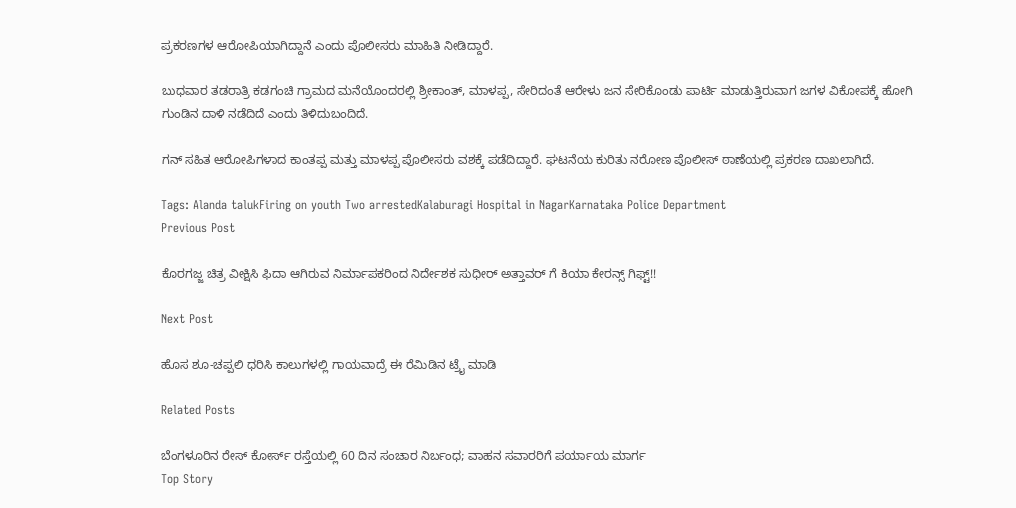ಪ್ರಕರಣಗಳ ಆರೋಪಿಯಾಗಿದ್ದಾನೆ ಎಂದು ಪೊಲೀಸರು ಮಾಹಿತಿ ನೀಡಿದ್ದಾರೆ.

ಬುಧವಾರ ತಡರಾತ್ರಿ ಕಡಗಂಚಿ ಗ್ರಾಮದ ಮನೆಯೊಂದರಲ್ಲಿ ಶ್ರೀಕಾಂತ್, ಮಾಳಪ್ಪ, ಸೇರಿದಂತೆ ಆರೇಳು ಜನ ಸೇರಿಕೊಂಡು ಪಾರ್ಟಿ ಮಾಡುತ್ತಿರುವಾಗ ಜಗಳ ವಿಕೋಪಕ್ಕೆ ಹೋಗಿ ಗುಂಡಿನ ದಾಳಿ ನಡೆದಿದೆ ಎಂದು ತಿಳಿದುಬಂದಿದೆ.

ಗನ್ ಸಹಿತ ಆರೋಪಿಗಳಾದ ಕಾಂತಪ್ಪ ಮತ್ತು ಮಾಳಪ್ಪ ಪೊಲೀಸರು ವಶಕ್ಕೆ ಪಡೆದಿದ್ದಾರೆ. ಘಟನೆಯ ಕುರಿತು ನರೋಣ ಪೊಲೀಸ್ ಠಾಣೆಯಲ್ಲಿ ಪ್ರಕರಣ ದಾಖಲಾಗಿದೆ.

Tags: Alanda talukFiring on youth Two arrestedKalaburagi Hospital in NagarKarnataka Police Department
Previous Post

ಕೊರಗಜ್ಜ ಚಿತ್ರ ವೀಕ್ಷಿಸಿ ಫಿದಾ ಆಗಿರುವ ನಿರ್ಮಾಪಕರಿಂದ ನಿರ್ದೇಶಕ ಸುಧೀರ್ ಅತ್ತಾವರ್ ಗೆ ಕಿಯಾ ಕೇರನ್ಸ್ ಗಿಫ್ಟ್!!

Next Post

ಹೊಸ ಶೂ-ಚಪ್ಪಲಿ ಧರಿಸಿ ಕಾಲುಗಳಲ್ಲಿ ಗಾಯವಾದ್ರೆ ಈ ರೆಮಿಡಿನ ಟ್ರೈ ಮಾಡಿ

Related Posts

ಬೆಂಗಳೂರಿನ ರೇಸ್ ಕೋರ್ಸ್ ರಸ್ತೆಯಲ್ಲಿ 60 ದಿನ ಸಂಚಾರ ನಿರ್ಬಂಧ; ವಾಹನ ಸವಾರರಿಗೆ ಪರ್ಯಾಯ ಮಾರ್ಗ
Top Story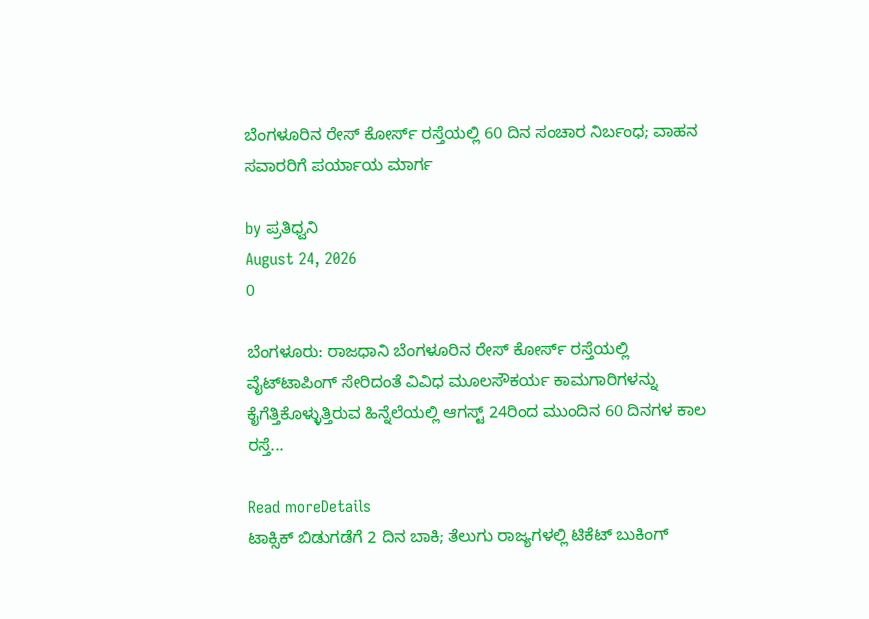ಬೆಂಗಳೂರಿನ ರೇಸ್ ಕೋರ್ಸ್ ರಸ್ತೆಯಲ್ಲಿ 60 ದಿನ ಸಂಚಾರ ನಿರ್ಬಂಧ; ವಾಹನ ಸವಾರರಿಗೆ ಪರ್ಯಾಯ ಮಾರ್ಗ

by ಪ್ರತಿಧ್ವನಿ
August 24, 2026
0

ಬೆಂಗಳೂರು: ರಾಜಧಾನಿ ಬೆಂಗಳೂರಿನ ರೇಸ್ ಕೋರ್ಸ್ ರಸ್ತೆಯಲ್ಲಿ ವೈಟ್‌ಟಾಪಿಂಗ್ ಸೇರಿದಂತೆ ವಿವಿಧ ಮೂಲಸೌಕರ್ಯ ಕಾಮಗಾರಿಗಳನ್ನು ಕೈಗೆತ್ತಿಕೊಳ್ಳುತ್ತಿರುವ ಹಿನ್ನೆಲೆಯಲ್ಲಿ ಆಗಸ್ಟ್ 24ರಿಂದ ಮುಂದಿನ 60 ದಿನಗಳ ಕಾಲ ರಸ್ತೆ...

Read moreDetails
ಟಾಕ್ಸಿಕ್ ಬಿಡುಗಡೆಗೆ 2 ದಿನ ಬಾಕಿ; ತೆಲುಗು ರಾಜ್ಯಗಳಲ್ಲಿ ಟಿಕೆಟ್ ಬುಕಿಂಗ್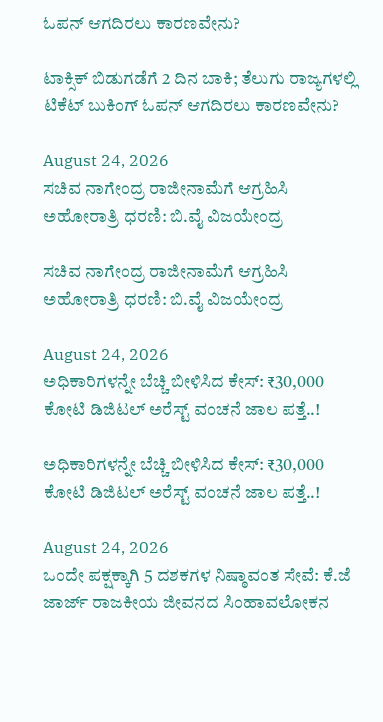ಓಪನ್ ಆಗದಿರಲು ಕಾರಣವೇನು?

ಟಾಕ್ಸಿಕ್ ಬಿಡುಗಡೆಗೆ 2 ದಿನ ಬಾಕಿ; ತೆಲುಗು ರಾಜ್ಯಗಳಲ್ಲಿ ಟಿಕೆಟ್ ಬುಕಿಂಗ್ ಓಪನ್ ಆಗದಿರಲು ಕಾರಣವೇನು?

August 24, 2026
ಸಚಿವ ನಾಗೇಂದ್ರ ರಾಜೀನಾಮೆಗೆ ಆಗ್ರಹಿಸಿ ಅಹೋರಾತ್ರಿ ಧರಣಿ: ಬಿ.ವೈ ವಿಜಯೇಂದ್ರ

ಸಚಿವ ನಾಗೇಂದ್ರ ರಾಜೀನಾಮೆಗೆ ಆಗ್ರಹಿಸಿ ಅಹೋರಾತ್ರಿ ಧರಣಿ: ಬಿ.ವೈ ವಿಜಯೇಂದ್ರ

August 24, 2026
ಅಧಿಕಾರಿಗಳನ್ನೇ ಬೆಚ್ಚಿ ಬೀಳಿಸಿದ ಕೇಸ್‌: ₹30,000 ಕೋಟಿ ಡಿಜಿಟಲ್ ಅರೆಸ್ಟ್ ವಂಚನೆ ಜಾಲ ಪತ್ತೆ..!

ಅಧಿಕಾರಿಗಳನ್ನೇ ಬೆಚ್ಚಿ ಬೀಳಿಸಿದ ಕೇಸ್‌: ₹30,000 ಕೋಟಿ ಡಿಜಿಟಲ್ ಅರೆಸ್ಟ್ ವಂಚನೆ ಜಾಲ ಪತ್ತೆ..!

August 24, 2026
ಒಂದೇ ಪಕ್ಷಕ್ಕಾಗಿ 5 ದಶಕಗಳ ನಿಷ್ಠಾವಂತ ಸೇವೆ: ಕೆ.ಜೆ ಜಾರ್ಜ್ ರಾಜಕೀಯ ಜೀವನದ ಸಿಂಹಾವಲೋಕನ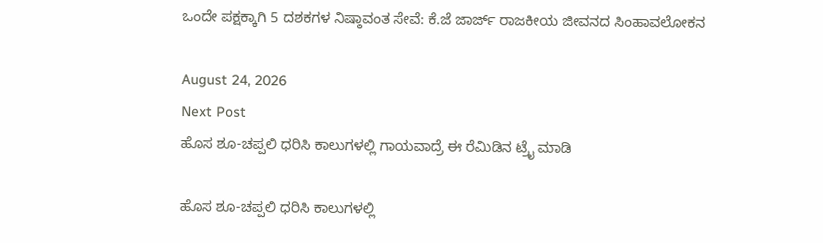ಒಂದೇ ಪಕ್ಷಕ್ಕಾಗಿ 5 ದಶಕಗಳ ನಿಷ್ಠಾವಂತ ಸೇವೆ: ಕೆ.ಜೆ ಜಾರ್ಜ್ ರಾಜಕೀಯ ಜೀವನದ ಸಿಂಹಾವಲೋಕನ

August 24, 2026
Next Post
ಹೊಸ ಶೂ-ಚಪ್ಪಲಿ ಧರಿಸಿ ಕಾಲುಗಳಲ್ಲಿ ಗಾಯವಾದ್ರೆ ಈ ರೆಮಿಡಿನ ಟ್ರೈ ಮಾಡಿ

ಹೊಸ ಶೂ-ಚಪ್ಪಲಿ ಧರಿಸಿ ಕಾಲುಗಳಲ್ಲಿ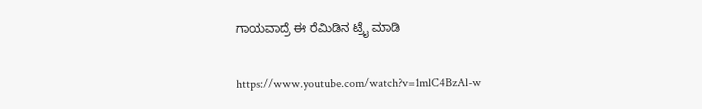ಗಾಯವಾದ್ರೆ ಈ ರೆಮಿಡಿನ ಟ್ರೈ ಮಾಡಿ

https://www.youtube.com/watch?v=1mlC4BzAl-w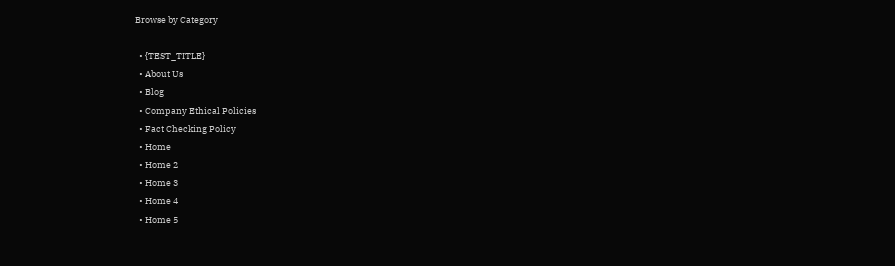Browse by Category

  • {TEST_TITLE}
  • About Us
  • Blog
  • Company Ethical Policies
  • Fact Checking Policy
  • Home
  • Home 2
  • Home 3
  • Home 4
  • Home 5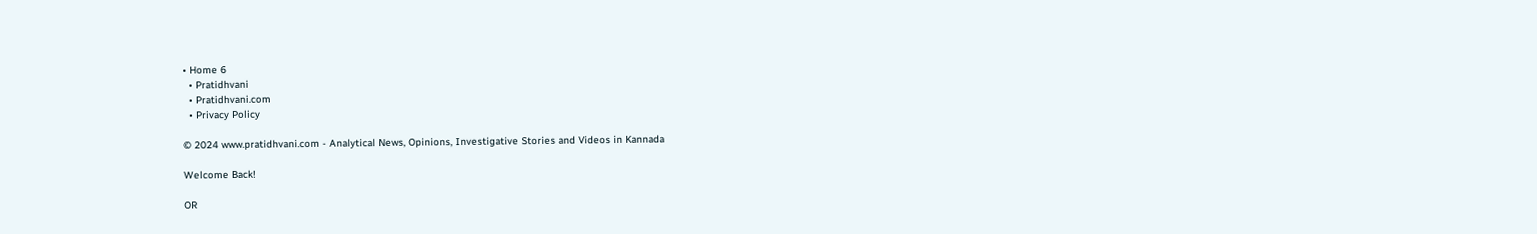• Home 6
  • Pratidhvani
  • Pratidhvani.com
  • Privacy Policy

© 2024 www.pratidhvani.com - Analytical News, Opinions, Investigative Stories and Videos in Kannada

Welcome Back!

OR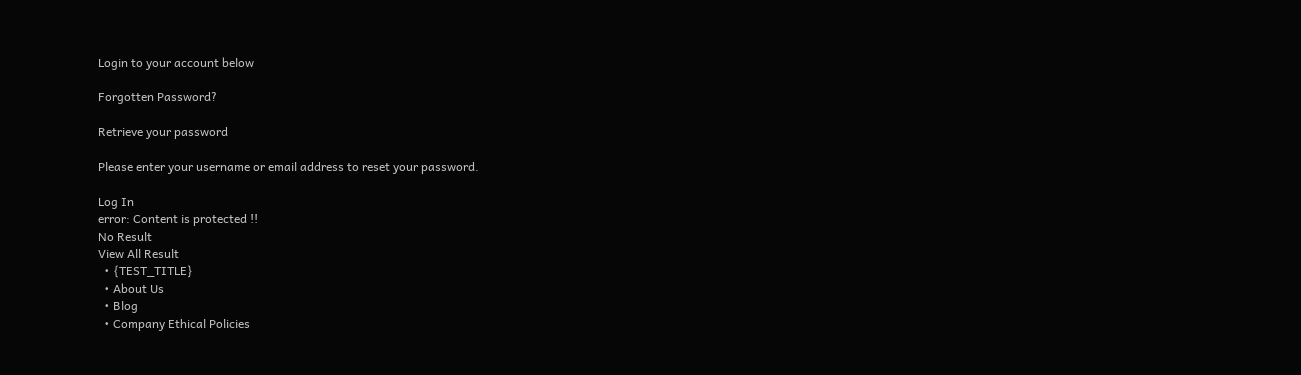Login to your account below

Forgotten Password?

Retrieve your password

Please enter your username or email address to reset your password.

Log In
error: Content is protected !!
No Result
View All Result
  • {TEST_TITLE}
  • About Us
  • Blog
  • Company Ethical Policies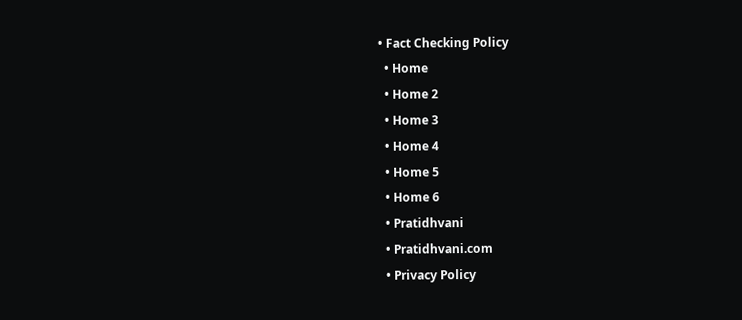• Fact Checking Policy
  • Home
  • Home 2
  • Home 3
  • Home 4
  • Home 5
  • Home 6
  • Pratidhvani
  • Pratidhvani.com
  • Privacy Policy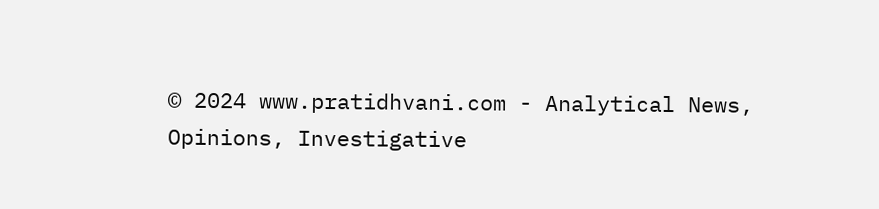© 2024 www.pratidhvani.com - Analytical News, Opinions, Investigative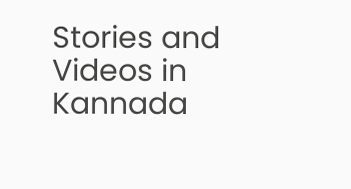Stories and Videos in Kannada